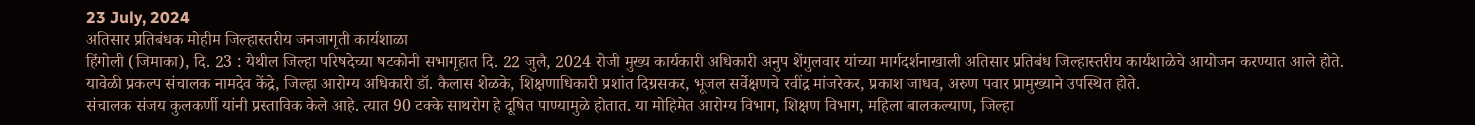23 July, 2024
अतिसार प्रतिबंधक मोहीम जिल्हास्तरीय जनजागृती कार्यशाळा
हिंगोली (जिमाका), दि. 23 : येथील जिल्हा परिषदेच्या षटकोनी सभागृहात दि. 22 जुलै, 2024 रोजी मुख्य कार्यकारी अधिकारी अनुप शेंगुलवार यांच्या मार्गदर्शनाखाली अतिसार प्रतिबंध जिल्हास्तरीय कार्यशाळेचे आयोजन करण्यात आले होते.
यावेळी प्रकल्प संचालक नामदेव केंद्रे, जिल्हा आरोग्य अधिकारी डॉ. कैलास शेळके, शिक्षणाधिकारी प्रशांत दिग्रसकर, भूजल सर्वेक्षणचे रवींद्र मांजरेकर, प्रकाश जाधव, अरुण पवार प्रामुख्याने उपस्थित होते.
संचालक संजय कुलकर्णी यांनी प्रस्ताविक केले आहे. त्यात 90 टक्के साथरोग हे दूषित पाण्यामुळे होतात. या मोहिमेत आरोग्य विभाग, शिक्षण विभाग, महिला बालकल्याण, जिल्हा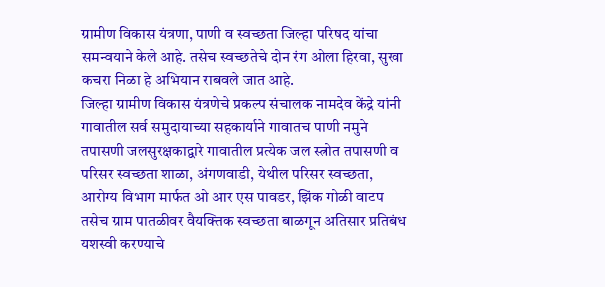ग्रामीण विकास यंत्रणा, पाणी व स्वच्छता जिल्हा परिषद यांचा समन्वयाने केले आहे. तसेच स्वच्छतेचे दोन रंग ओला हिरवा, सुखा कचरा निळा हे अभियान राबवले जात आहे.
जिल्हा ग्रामीण विकास यंत्रणेचे प्रकल्प संचालक नामदेव केंद्रे यांनी गावातील सर्व समुदायाच्या सहकार्याने गावातच पाणी नमुने तपासणी जलसुरक्षकाद्वारे गावातील प्रत्येक जल स्त्रोत तपासणी व परिसर स्वच्छता शाळा, अंगणवाडी, येथील परिसर स्वच्छता, आरोग्य विभाग मार्फत ओ आर एस पावडर, झिंक गोळी वाटप तसेच ग्राम पातळीवर वैयक्तिक स्वच्छता बाळगून अतिसार प्रतिबंध यशस्वी करण्याचे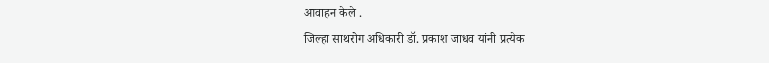आवाहन केले .
जिल्हा साथरोग अधिकारी डॉ. प्रकाश जाधव यांनी प्रत्येक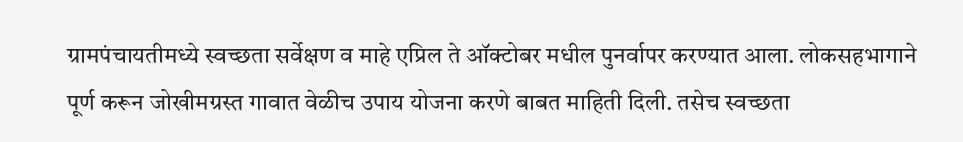ग्रामपंचायतीमध्ये स्वच्छता सर्वेक्षण व माहे एप्रिल ते ऑक्टोबर मधील पुनर्वापर करण्यात आला. लोकसहभागाने पूर्ण करून जोखीमग्रस्त गावात वेळीच उपाय योजना करणे बाबत माहिती दिली. तसेच स्वच्छता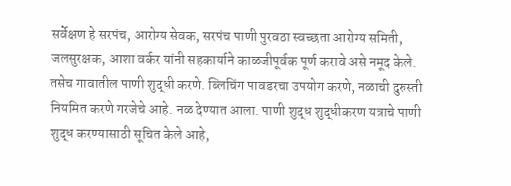सर्वेक्षण हे सरपंच, आरोग्य सेवक, सरपंच पाणी पुरवठा स्वच्छता आरोग्य समिती, जलसुरक्षक, आशा वर्कर यांनी सहकार्याने काळजीपूर्वक पूर्ण करावे असे नमूद केले. तसेच गावातील पाणी शुद्धी करणे. ब्लिचिंग पावडरचा उपयोग करणे, नळाची दुरुस्ती नियमित करणे गरजेचे आहे. नळ देण्यात आला. पाणी शुद्ध शुद्धीकरण यत्राचे पाणी शुद्ध करण्यासाठी सूचित केले आहे,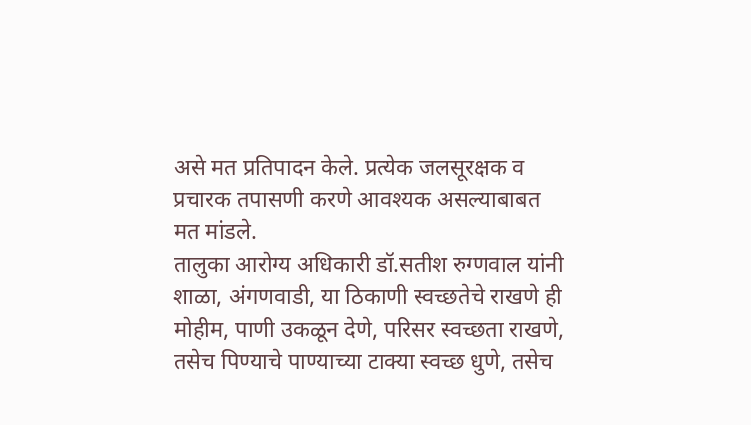असे मत प्रतिपादन केले. प्रत्येक जलसूरक्षक व प्रचारक तपासणी करणे आवश्यक असल्याबाबत मत मांडले.
तालुका आरोग्य अधिकारी डॉ.सतीश रुग्णवाल यांनी शाळा, अंगणवाडी, या ठिकाणी स्वच्छतेचे राखणे ही मोहीम, पाणी उकळून देणे, परिसर स्वच्छता राखणे, तसेच पिण्याचे पाण्याच्या टाक्या स्वच्छ धुणे, तसेच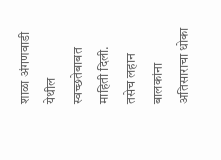शाळा अंगणवाडी येथील स्वच्छतेबाबत माहिती दिली. तसेच लहान बालकांना अतिसाराचा धोका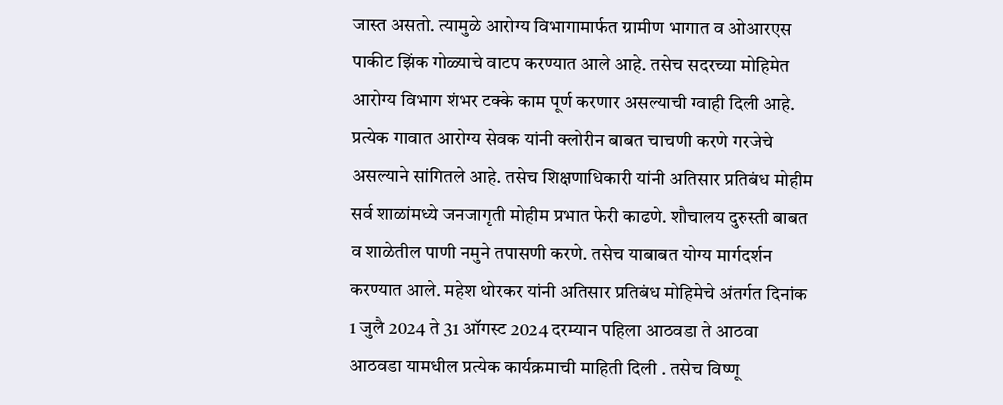जास्त असतो. त्यामुळे आरोग्य विभागामार्फत ग्रामीण भागात व ओआरएस पाकीट झिंक गोळ्याचे वाटप करण्यात आले आहे. तसेच सदरच्या मोहिमेत आरोग्य विभाग शंभर टक्के काम पूर्ण करणार असल्याची ग्वाही दिली आहे. प्रत्येक गावात आरोग्य सेवक यांनी क्लोरीन बाबत चाचणी करणे गरजेचे असल्याने सांगितले आहे. तसेच शिक्षणाधिकारी यांनी अतिसार प्रतिबंध मोहीम सर्व शाळांमध्ये जनजागृती मोहीम प्रभात फेरी काढणे. शौचालय दुरुस्ती बाबत व शाळेतील पाणी नमुने तपासणी करणे. तसेच याबाबत योग्य मार्गदर्शन करण्यात आले. महेश थोरकर यांनी अतिसार प्रतिबंध मोहिमेचे अंतर्गत दिनांक 1 जुलै 2024 ते 31 ऑगस्ट 2024 दरम्यान पहिला आठवडा ते आठवा आठवडा यामधील प्रत्येक कार्यक्रमाची माहिती दिली . तसेच विष्णू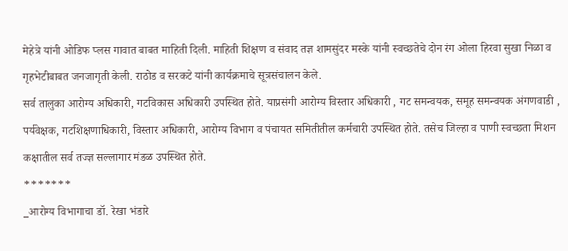मेहेत्रे यांनी ओडिफ प्लस गावात बाबत माहिती दिली. माहिती शिक्षण व संवाद तज्ञ शामसुंदर मस्के यांनी स्वच्छतेचे दोन रंग ओला हिरवा सुखा निळा व गृहभेटीबाबत जनजागृती केली. राठोड व सरकटे यांनी कार्यक्रमाचे सूत्रसंचालन केले.
सर्व तालुका आरोग्य अधिकारी, गटविकास अधिकारी उपस्थित होते. याप्रसंगी आरोग्य विस्तार अधिकारी , गट समन्वयक, समूह समन्वयक अंगणवाडी , पर्यवेक्षक, गटशिक्षणाधिकारी, विस्तार अधिकारी, आरोग्य विभाग व पंचायत समितीतील कर्मचारी उपस्थित होते. तसेच जिल्हा व पाणी स्वच्छता मिशन कक्षातील सर्व तज्ज्ञ सल्लागार मंडळ उपस्थित होते.
*******
_आरोग्य विभागाचा डॉ. रेखा भंडारे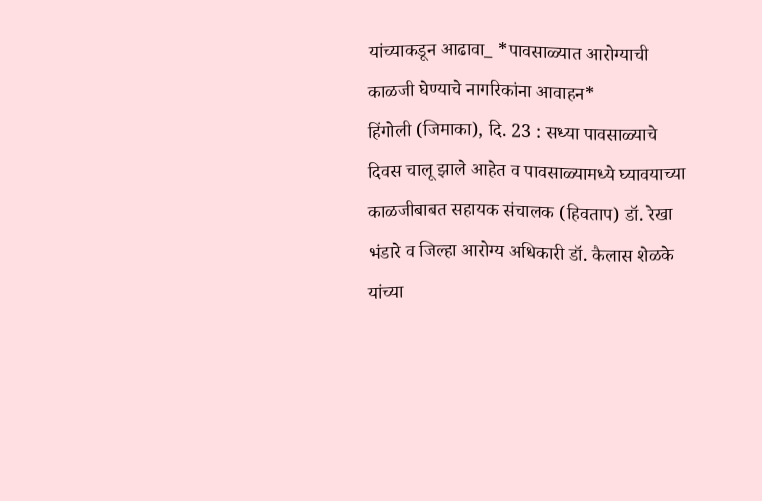यांच्याकडून आढावा_ *पावसाळ्यात आरोग्याची काळजी घेण्याचे नागरिकांना आवाहन*
हिंगोली (जिमाका), दि. 23 : सध्या पावसाळ्याचे दिवस चालू झाले आहेत व पावसाळ्यामध्ये घ्यावयाच्या काळजीबाबत सहायक संचालक (हिवताप) डॉ. रेखा भंडारे व जिल्हा आरोग्य अधिकारी डॉ. कैलास शेळके यांच्या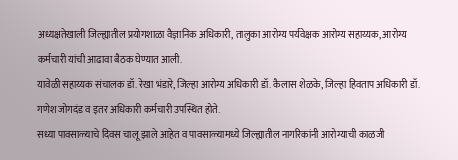अध्यक्षतेखाली जिल्ह्यातील प्रयोगशाळा वैज्ञानिक अधिकारी, तालुका आरोग्य पर्यवेक्षक आरोग्य सहाय्यक, आरोग्य कर्मचारी यांची आढावा बैठक घेण्यात आली.
यावेळी सहाय्यक संचालक डॉ. रेखा भंडारे, जिल्हा आरोग्य अधिकारी डॉ. कैलास शेळके, जिल्हा हिवताप अधिकारी डॉ. गणेश जोगदंड व इतर अधिकारी कर्मचारी उपस्थित होते.
सध्या पावसाळ्याचे दिवस चालू झाले आहेत व पावसाळ्यामध्ये जिल्ह्यातील नागरिकांनी आरोग्याची काळजी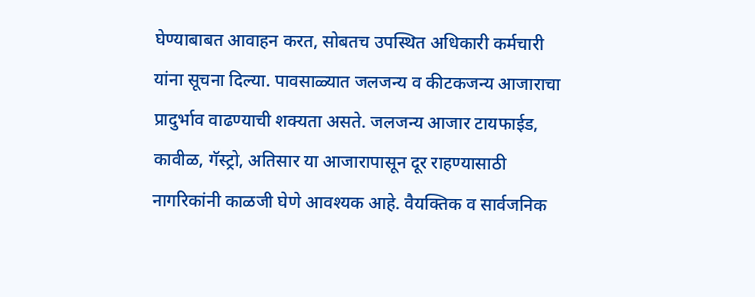घेण्याबाबत आवाहन करत, सोबतच उपस्थित अधिकारी कर्मचारी यांना सूचना दिल्या. पावसाळ्यात जलजन्य व कीटकजन्य आजाराचा प्रादुर्भाव वाढण्याची शक्यता असते. जलजन्य आजार टायफाईड, कावीळ, गॅस्ट्रो, अतिसार या आजारापासून दूर राहण्यासाठी नागरिकांनी काळजी घेणे आवश्यक आहे. वैयक्तिक व सार्वजनिक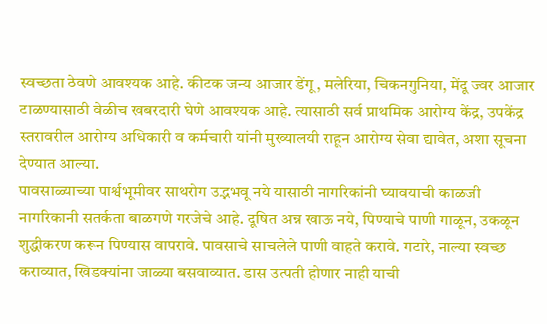स्वच्छता ठेवणे आवश्यक आहे. कीटक जन्य आजार डेंगू, मलेरिया, चिकनगुनिया, मेंदू ज्वर आजार टाळण्यासाठी वेळीच खबरदारी घेणे आवश्यक आहे. त्यासाठी सर्व प्राथमिक आरोग्य केंद्र, उपकेंद्र स्तरावरील आरोग्य अधिकारी व कर्मचारी यांनी मुख्यालयी राहून आरोग्य सेवा द्यावेत, अशा सूचना देण्यात आल्या.
पावसाळ्याच्या पार्श्वभूमीवर साथरोग उद्भभवू नये यासाठी नागरिकांनी घ्यावयाची काळजी
नागरिकानी सतर्कता बाळगणे गरजेचे आहे. दूषित अन्न खाऊ नये, पिण्याचे पाणी गाळून, उकळून शुद्धीकरण करून पिण्यास वापरावे. पावसाचे साचलेले पाणी वाहते करावे. गटारे, नाल्या स्वच्छ कराव्यात, खिडक्यांना जाळ्या बसवाव्यात. डास उत्पती होणार नाही याची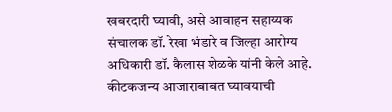खबरदारी घ्यावी, असे आवाहन सहाय्यक संचालक डॉ. रेखा भंडारे व जिल्हा आरोग्य अधिकारी डॉ. कैलास शेळके यांनी केले आहे.
कीटकजन्य आजाराबाबत घ्यावयाची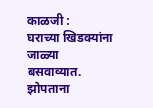काळजी :
घराच्या खिडक्यांना जाळ्या बसवाव्यात. झोपताना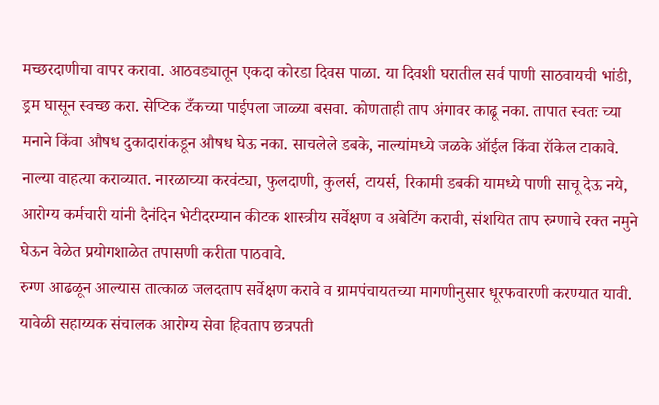मच्छरदाणीचा वापर करावा. आठवड्यातून एकदा कोरडा दिवस पाळा. या दिवशी घरातील सर्व पाणी साठवायची भांडी, ड्रम घासून स्वच्छ करा. सेप्टिक टँकच्या पाईपला जाळ्या बसवा. कोणताही ताप अंगावर काढू नका. तापात स्वतः च्या मनाने किंवा औषध दुकादारांकडून औषध घेऊ नका. साचलेले डबके, नाल्यांमध्ये जळके ऑईल किंवा रॉकेल टाकावे. नाल्या वाहत्या कराव्यात. नारळाच्या करवंट्या, फुलदाणी, कुलर्स, टायर्स, रिकामी डबकी यामध्ये पाणी साचू देऊ नये, आरोग्य कर्मचारी यांनी दैनंदिन भेटीदरम्यान कीटक शास्त्रीय सर्वेक्षण व अबेटिंग करावी, संशयित ताप रुग्णाचे रक्त नमुने घेऊन वेळेत प्रयोगशाळेत तपासणी करीता पाठवावे.
रुग्ण आढळून आल्यास तात्काळ जलदताप सर्वेक्षण करावे व ग्रामपंचायतच्या मागणीनुसार धूरफवारणी करण्यात यावी. यावेळी सहाय्यक संचालक आरोग्य सेवा हिवताप छत्रपती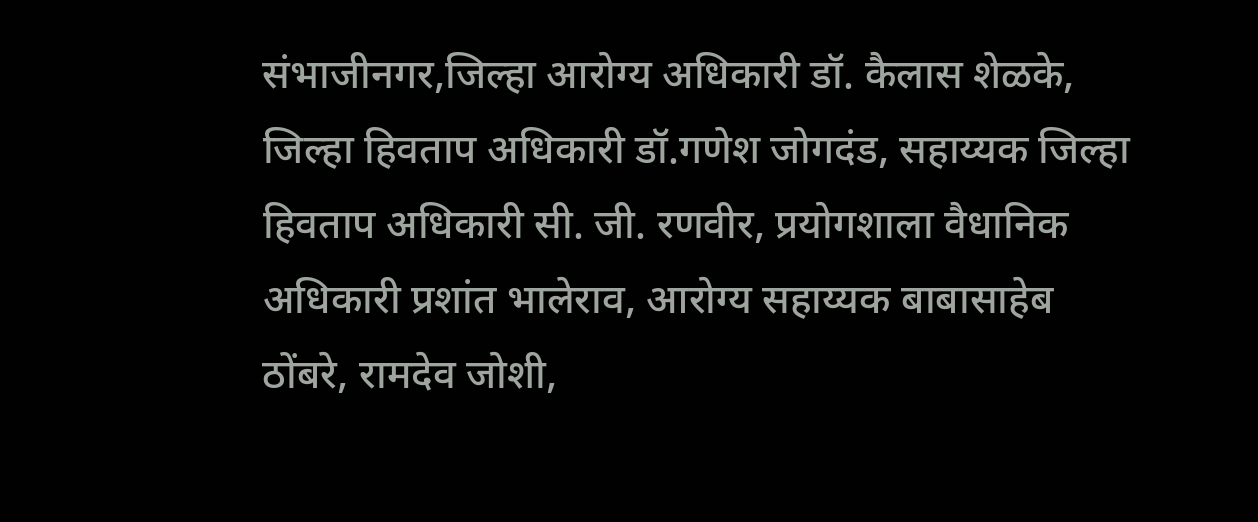संभाजीनगर,जिल्हा आरोग्य अधिकारी डॉ. कैलास शेळके, जिल्हा हिवताप अधिकारी डॉ.गणेश जोगदंड, सहाय्यक जिल्हा हिवताप अधिकारी सी. जी. रणवीर, प्रयोगशाला वैधानिक अधिकारी प्रशांत भालेराव, आरोग्य सहाय्यक बाबासाहेब ठोंबरे, रामदेव जोशी,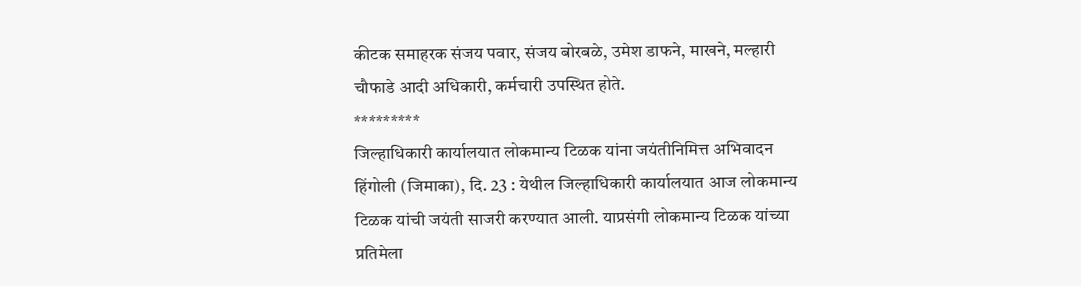कीटक समाहरक संजय पवार, संजय बोरबळे, उमेश डाफने, माखने, मल्हारी चौफाडे आदी अधिकारी, कर्मचारी उपस्थित होते.
*********
जिल्हाधिकारी कार्यालयात लोकमान्य टिळक यांना जयंतीनिमित्त अभिवादन
हिंगोली (जिमाका), दि. 23 : येथील जिल्हाधिकारी कार्यालयात आज लोकमान्य टिळक यांची जयंती साजरी करण्यात आली. याप्रसंगी लोकमान्य टिळक यांच्या प्रतिमेला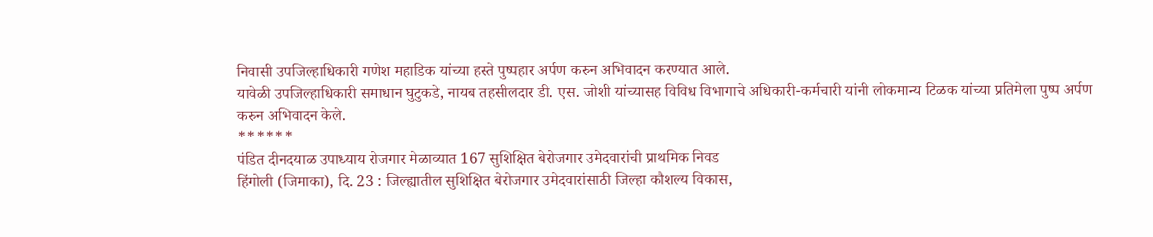निवासी उपजिल्हाधिकारी गणेश महाडिक यांच्या हस्ते पुष्पहार अर्पण करुन अभिवादन करण्यात आले.
यावेळी उपजिल्हाधिकारी समाधान घुटुकडे, नायब तहसीलदार डी. एस. जोशी यांच्यासह विविध विभागाचे अधिकारी-कर्मचारी यांनी लोकमान्य टिळक यांच्या प्रतिमेला पुष्प अर्पण करुन अभिवादन केले.
******
पंडित दीनदयाळ उपाध्याय रोजगार मेळाव्यात 167 सुशिक्षित बेरोजगार उमेदवारांची प्राथमिक निवड
हिंगोली (जिमाका), दि. 23 : जिल्ह्यातील सुशिक्षित बेरोजगार उमेदवारांसाठी जिल्हा कौशल्य विकास,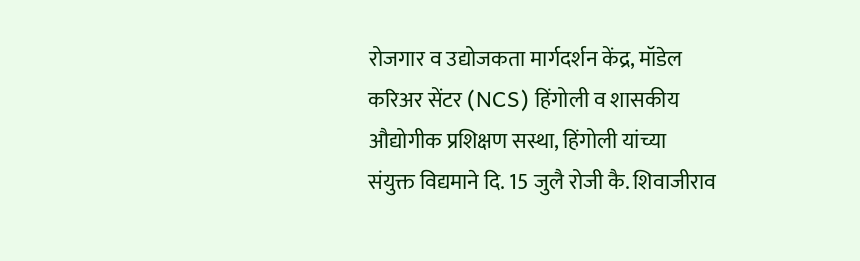रोजगार व उद्योजकता मार्गदर्शन केंद्र, मॉडेल करिअर सेंटर (NCS) हिंगोली व शासकीय औद्योगीक प्रशिक्षण सस्था, हिंगोली यांच्या संयुक्त विद्यमाने दि. 15 जुलै रोजी कै. शिवाजीराव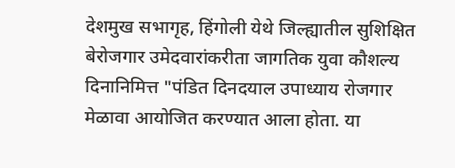देशमुख सभागृह, हिंगोली येथे जिल्ह्यातील सुशिक्षित बेरोजगार उमेदवारांकरीता जागतिक युवा कौशल्य दिनानिमित्त "पंडित दिनदयाल उपाध्याय रोजगार मेळावा आयोजित करण्यात आला होता. या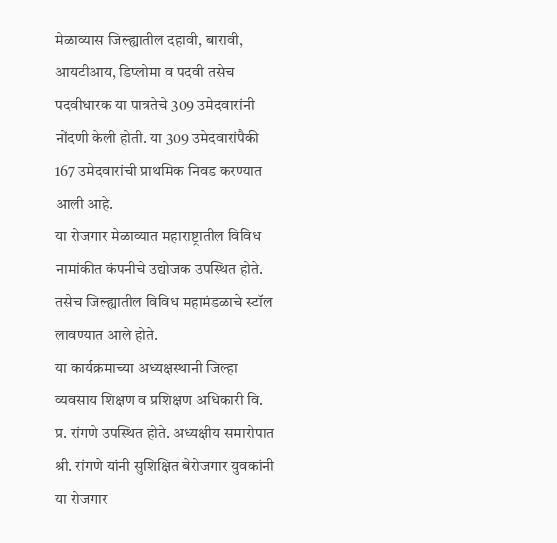मेळाव्यास जिल्ह्यातील दहावी, बारावी, आयटीआय, डिप्लोमा व पदवी तसेच पदवीधारक या पात्रतेचे 309 उमेदवारांनी नोंदणी केली होती. या 309 उमेदवारांपैकी 167 उमेदवारांची प्राथमिक निवड करण्यात आली आहे.
या रोजगार मेळाव्यात महाराष्ट्रातील विविध नामांकीत कंपनीचे उद्योजक उपस्थित होते. तसेच जिल्ह्यातील विविध महामंडळाचे स्टॉल लावण्यात आले होते.
या कार्यक्रमाच्या अध्यक्षस्थानी जिल्हा व्यवसाय शिक्षण व प्रशिक्षण अधिकारी वि. प्र. रांगणे उपस्थित होते. अध्यक्षीय समारोपात श्री. रांगणे यांनी सुशिक्षित बेरोजगार युवकांनी या रोजगार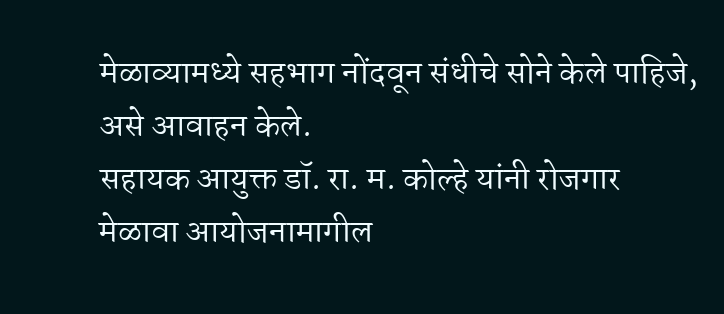मेळाव्यामध्ये सहभाग नोंदवून संधीचे सोने केले पाहिजे, असे आवाहन केले.
सहायक आयुक्त डॉ. रा. म. कोल्हे यांनी रोजगार मेळावा आयोजनामागील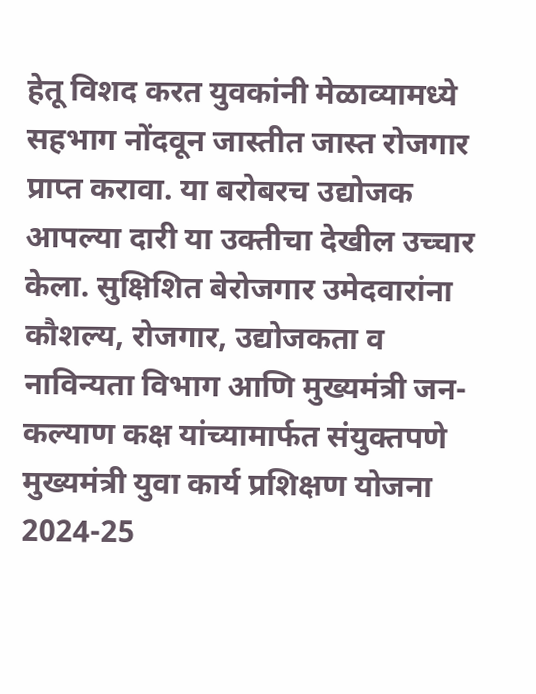हेतू विशद करत युवकांनी मेळाव्यामध्ये सहभाग नोंदवून जास्तीत जास्त रोजगार प्राप्त करावा. या बरोबरच उद्योजक आपल्या दारी या उक्तीचा देखील उच्चार केला. सुक्षिशित बेरोजगार उमेदवारांना कौशल्य, रोजगार, उद्योजकता व नाविन्यता विभाग आणि मुख्यमंत्री जन-कल्याण कक्ष यांच्यामार्फत संयुक्तपणे मुख्यमंत्री युवा कार्य प्रशिक्षण योजना 2024-25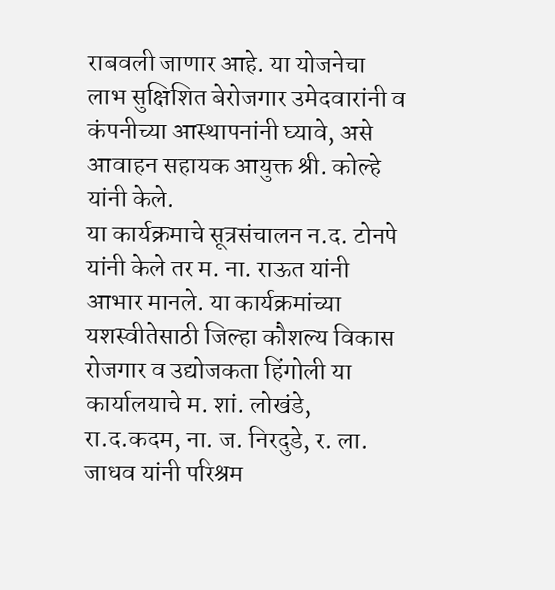राबवली जाणार आहे. या योजनेचा लाभ सुक्षिशित बेरोजगार उमेदवारांनी व कंपनीच्या आस्थापनांनी घ्यावे, असे आवाहन सहायक आयुक्त श्री. कोल्हे यांनी केले.
या कार्यक्रमाचे सूत्रसंचालन न.द. टोनपे यांनी केले तर म. ना. राऊत यांनी आभार मानले. या कार्यक्रमांच्या यशस्वीतेसाठी जिल्हा कौशल्य विकास रोजगार व उद्योजकता हिंगोली या कार्यालयाचे म. शां. लोखंडे, रा.द.कदम, ना. ज. निरदुडे, र. ला. जाधव यांनी परिश्रम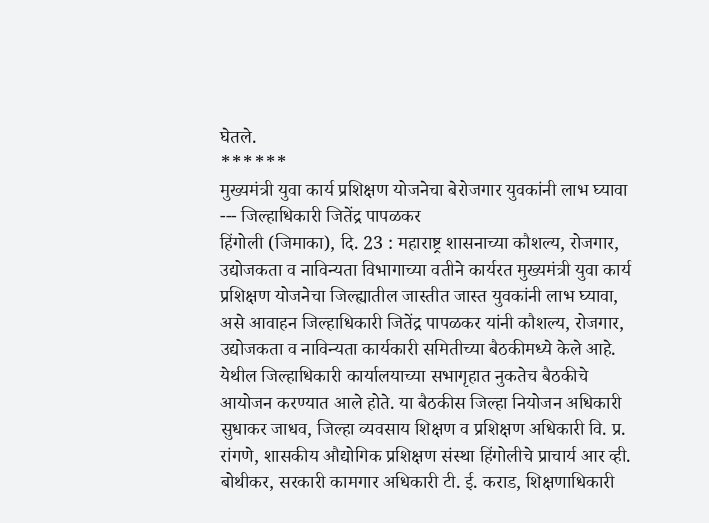घेतले.
******
मुख्यमंत्री युवा कार्य प्रशिक्षण योजनेचा बेरोजगार युवकांनी लाभ घ्यावा --- जिल्हाधिकारी जितेंद्र पापळकर
हिंगोली (जिमाका), दि. 23 : महाराष्ट्र शासनाच्या कौशल्य, रोजगार, उद्योजकता व नाविन्यता विभागाच्या वतीने कार्यरत मुख्यमंत्री युवा कार्य प्रशिक्षण योजनेचा जिल्ह्यातील जास्तीत जास्त युवकांनी लाभ घ्यावा, असे आवाहन जिल्हाधिकारी जितेंद्र पापळकर यांनी कौशल्य, रोजगार, उद्योजकता व नाविन्यता कार्यकारी समितीच्या बैठकीमध्ये केले आहे.
येथील जिल्हाधिकारी कार्यालयाच्या सभागृहात नुकतेच बैठकीचे आयोजन करण्यात आले होते. या बैठकीस जिल्हा नियोजन अधिकारी सुधाकर जाधव, जिल्हा व्यवसाय शिक्षण व प्रशिक्षण अधिकारी वि. प्र. रांगणे, शासकीय औद्योगिक प्रशिक्षण संस्था हिंगोलीचे प्राचार्य आर व्ही. बोथीकर, सरकारी कामगार अधिकारी टी. ई. कराड, शिक्षणाधिकारी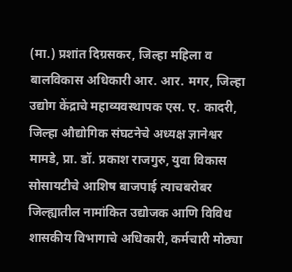(मा.) प्रशांत दिग्रसकर, जिल्हा महिला व बालविकास अधिकारी आर. आर. मगर, जिल्हा उद्योग केंद्राचे महाव्यवस्थापक एस. ए. कादरी, जिल्हा औद्योगिक संघटनेचे अध्यक्ष ज्ञानेश्वर मामडे, प्रा. डॉ. प्रकाश राजगुरु, युवा विकास सोसायटीचे आशिष बाजपाई त्याचबरोबर जिल्ह्यातील नामांकित उद्योजक आणि विविध शासकीय विभागाचे अधिकारी, कर्मचारी मोठ्या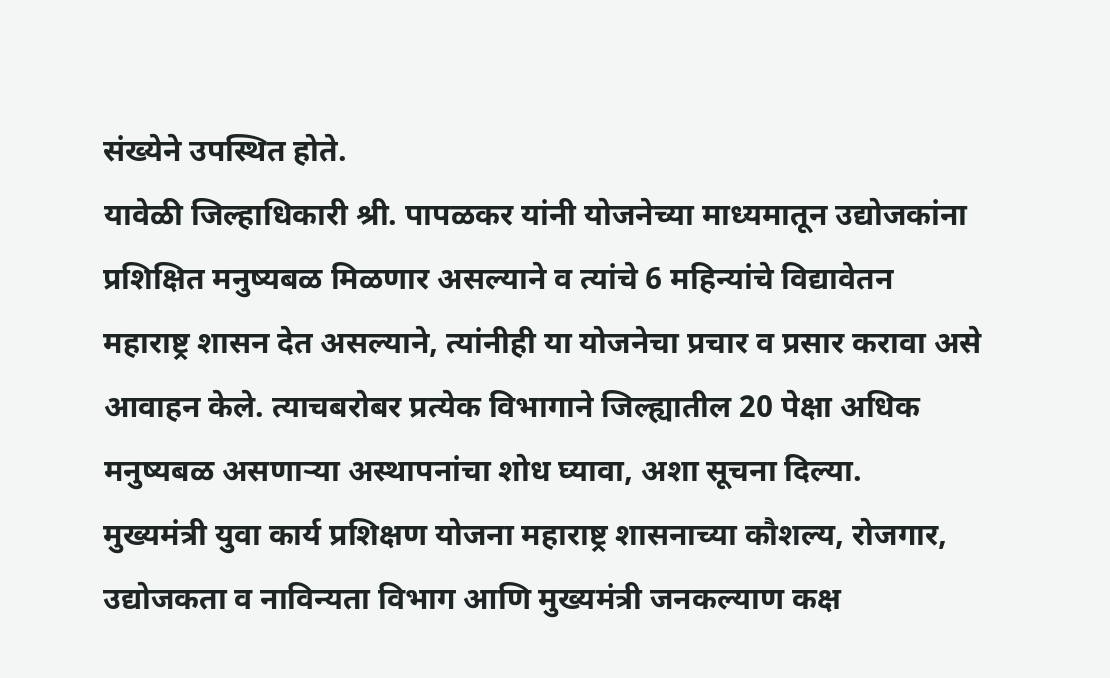संख्येने उपस्थित होते.
यावेळी जिल्हाधिकारी श्री. पापळकर यांनी योजनेच्या माध्यमातून उद्योजकांना प्रशिक्षित मनुष्यबळ मिळणार असल्याने व त्यांचे 6 महिन्यांचे विद्यावेतन महाराष्ट्र शासन देत असल्याने, त्यांनीही या योजनेचा प्रचार व प्रसार करावा असे आवाहन केले. त्याचबरोबर प्रत्येक विभागाने जिल्ह्यातील 20 पेक्षा अधिक मनुष्यबळ असणाऱ्या अस्थापनांचा शोध घ्यावा, अशा सूचना दिल्या.
मुख्यमंत्री युवा कार्य प्रशिक्षण योजना महाराष्ट्र शासनाच्या कौशल्य, रोजगार, उद्योजकता व नाविन्यता विभाग आणि मुख्यमंत्री जनकल्याण कक्ष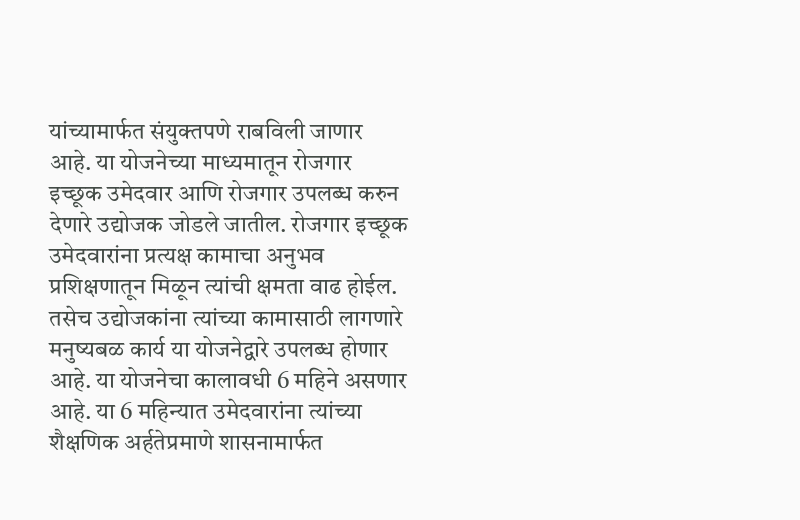यांच्यामार्फत संयुक्तपणे राबविली जाणार आहे. या योजनेच्या माध्यमातून रोजगार इच्छूक उमेदवार आणि रोजगार उपलब्ध करुन देणारे उद्योजक जोडले जातील. रोजगार इच्छूक उमेदवारांना प्रत्यक्ष कामाचा अनुभव प्रशिक्षणातून मिळून त्यांची क्षमता वाढ होईल. तसेच उद्योजकांना त्यांच्या कामासाठी लागणारे मनुष्यबळ कार्य या योजनेद्वारे उपलब्ध होणार आहे. या योजनेचा कालावधी 6 महिने असणार आहे. या 6 महिन्यात उमेदवारांना त्यांच्या शैक्षणिक अर्हतेप्रमाणे शासनामार्फत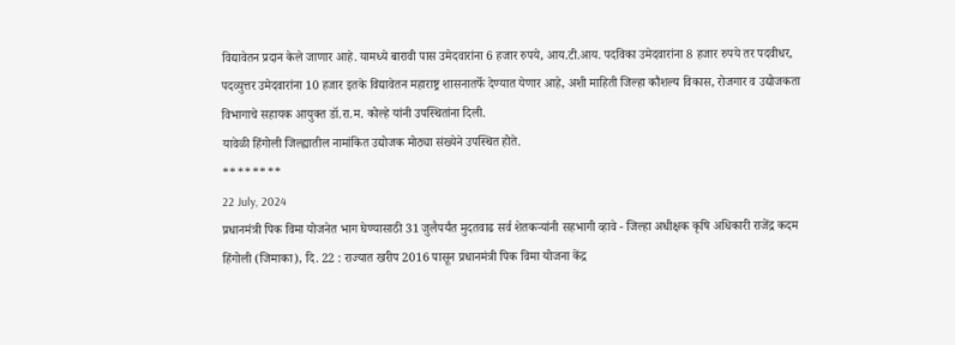विद्यावेतन प्रदान केले जाणार आहे. यामध्ये बारावी पास उमेदवारांना 6 हजार रुपये, आय.टी.आय. पदविका उमेदवारांना 8 हजार रुपये तर पदवीधर, पदव्युत्तर उमेदवारांना 10 हजार इतके विद्यावेतन महाराष्ट्र शासनातर्फे देण्यात येणार आहे, अशी माहिती जिल्हा कौशल्य विकास, रोजगार व उद्योजकता विभागाचे सहायक आयुक्त डॉ.रा.म. कोल्हे यांनी उपस्थितांना दिली.
यावेळी हिंगोली जिल्ह्यातील नामांकित उद्योजक मोठ्या संख्येने उपस्थित होते.
********
22 July, 2024
प्रधानमंत्री पिक विमा योजनेत भाग घेण्यासाठी 31 जुलैपर्यंत मुदतवाढ सर्व शेतकऱ्यांनी सहभागी व्हावे - जिल्हा अधीक्षक कृषि अधिकारी राजेंद्र कदम
हिंगोली (जिमाका), दि. 22 : राज्यात खरीप 2016 पासून प्रधानमंत्री पिक विमा योजना केंद्र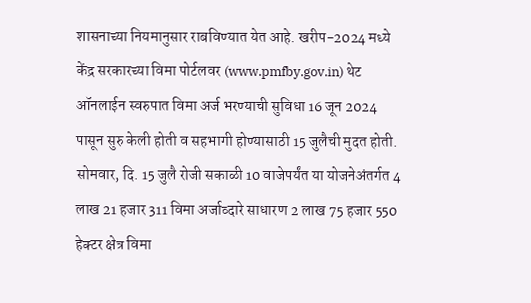शासनाच्या नियमानुसार राबविण्यात येत आहे. खरीप-2024 मध्ये केंद्र सरकारच्या विमा पोर्टलवर (www.pmfby.gov.in) थेट ऑनलाईन स्वरुपात विमा अर्ज भरण्याची सुविधा 16 जून 2024 पासून सुरु केली होती व सहभागी होण्यासाठी 15 जुलैची मुदत होती. सोमवार, दि. 15 जुलै रोजी सकाळी 10 वाजेपर्यंत या योजनेअंतर्गत 4 लाख 21 हजार 311 विमा अर्जाव्दारे साधारण 2 लाख 75 हजार 550 हेक्टर क्षेत्र विमा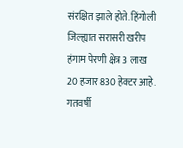संरक्षित झाले होते. हिंगोली जिल्ह्यात सरासरी खरीप हंगाम पेरणी क्षेत्र 3 लाख 20 हजार 830 हेक्टर आहे.
गतवर्षी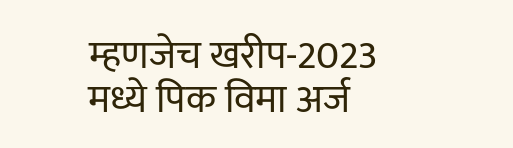म्हणजेच खरीप-2023 मध्ये पिक विमा अर्ज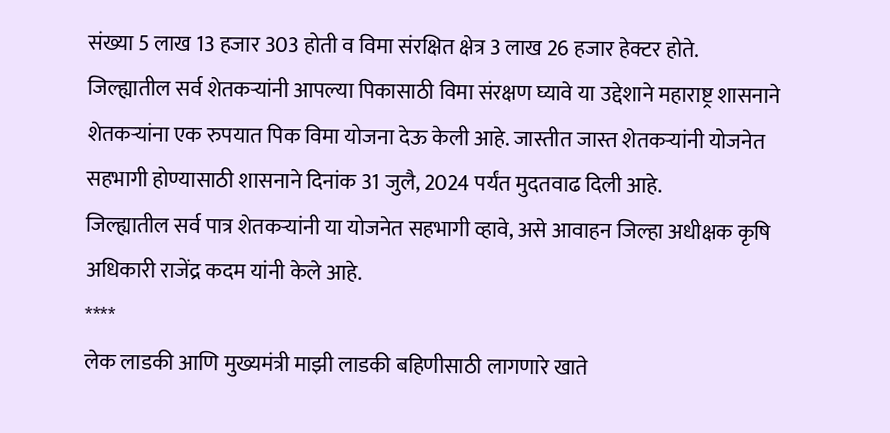संख्या 5 लाख 13 हजार 303 होती व विमा संरक्षित क्षेत्र 3 लाख 26 हजार हेक्टर होते.
जिल्ह्यातील सर्व शेतकऱ्यांनी आपल्या पिकासाठी विमा संरक्षण घ्यावे या उद्देशाने महाराष्ट्र शासनाने शेतकऱ्यांना एक रुपयात पिक विमा योजना देऊ केली आहे. जास्तीत जास्त शेतकऱ्यांनी योजनेत सहभागी होण्यासाठी शासनाने दिनांक 31 जुलै, 2024 पर्यंत मुदतवाढ दिली आहे.
जिल्ह्यातील सर्व पात्र शेतकऱ्यांनी या योजनेत सहभागी व्हावे, असे आवाहन जिल्हा अधीक्षक कृषि अधिकारी राजेंद्र कदम यांनी केले आहे.
****
लेक लाडकी आणि मुख्यमंत्री माझी लाडकी बहिणीसाठी लागणारे खाते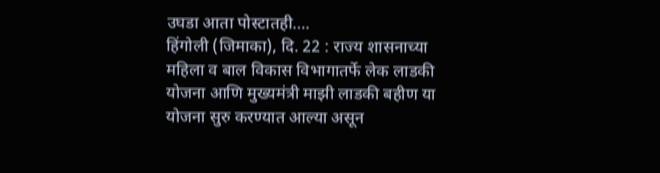उघडा आता पोस्टातही….
हिंगोली (जिमाका), दि. 22 : राज्य शासनाच्या महिला व बाल विकास विभागातर्फे लेक लाडकी योजना आणि मुख्यमंत्री माझी लाडकी बहीण या योजना सुरु करण्यात आल्या असून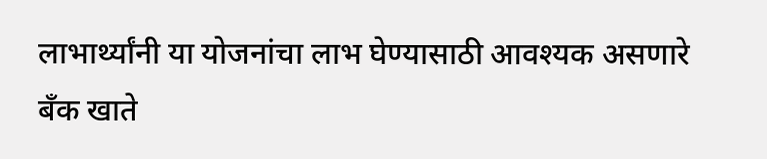लाभार्थ्यांनी या योजनांचा लाभ घेण्यासाठी आवश्यक असणारे बँक खाते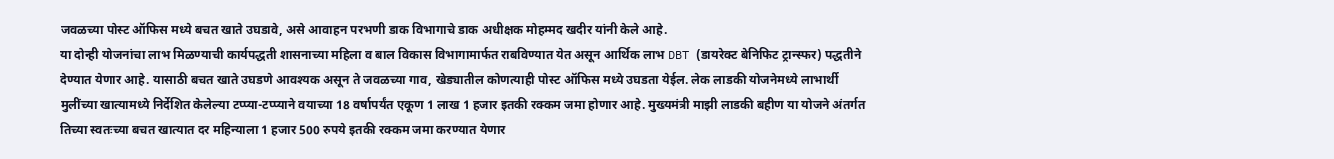जवळच्या पोस्ट ऑफिस मध्ये बचत खाते उघडावे, असे आवाहन परभणी डाक विभागाचे डाक अधीक्षक मोहम्मद खदीर यांनी केले आहे.
या दोन्ही योजनांचा लाभ मिळण्याची कार्यपद्धती शासनाच्या महिला व बाल विकास विभागामार्फत राबविण्यात येत असून आर्थिक लाभ DBT (डायरेक्ट बेनिफिट ट्रान्स्फर) पद्धतीने देण्यात येणार आहे. यासाठी बचत खाते उघडणे आवश्यक असून ते जवळच्या गाव, खेड्यातील कोणत्याही पोस्ट ऑफिस मध्ये उघडता येईल. लेक लाडकी योजनेमध्ये लाभार्थी मुलींच्या खात्यामध्ये निर्देशित केलेल्या टप्प्या-टप्प्याने वयाच्या 18 वर्षापर्यंत एकूण 1 लाख 1 हजार इतकी रक्कम जमा होणार आहे. मुख्यमंत्री माझी लाडकी बहीण या योजने अंतर्गत तिच्या स्वतःच्या बचत खात्यात दर महिन्याला 1 हजार 500 रुपये इतकी रक्कम जमा करण्यात येणार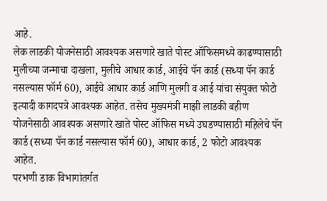आहे.
लेक लाडकी योजनेसाठी आवश्यक असणारे खाते पोस्ट ऑफिसमध्ये काढण्यासाठी मुलीच्या जन्माचा दाखला, मुलीचे आधार कार्ड, आईचे पॅन कार्ड (सध्या पॅन कार्ड नसल्यास फॉर्म 60), आईचे आधार कार्ड आणि मुलगी व आई यांचा संयुक्त फोटो इत्यादी कागदपत्रे आवश्यक आहेत. तसेच मुख्यमंत्री माझी लाडकी बहीण योजनेसाठी आवश्यक असणारे खाते पोस्ट ऑफिस मध्ये उघडण्यासाठी महिलेचे पॅन कार्ड (सध्या पॅन कार्ड नसल्यास फॉर्म 60), आधार कार्ड, 2 फोटो आवश्यक आहेत.
परभणी डाक विभागांतर्गत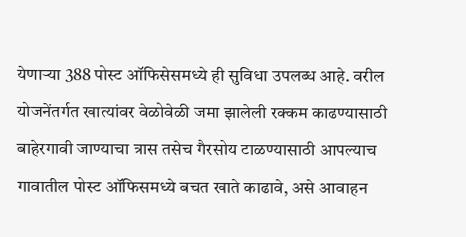येणाऱ्या 388 पोस्ट ऑफिसेसमध्ये ही सुविधा उपलब्ध आहे. वरील योजनेंतर्गत खात्यांवर वेळोवेळी जमा झालेली रक्कम काढण्यासाठी बाहेरगावी जाण्याचा त्रास तसेच गैरसोय टाळण्यासाठी आपल्याच गावातील पोस्ट ऑफिसमध्ये बचत खाते काढावे, असे आवाहन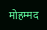मोहम्मद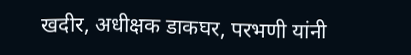खदीर, अधीक्षक डाकघर, परभणी यांनी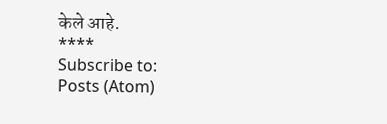केले आहे.
****
Subscribe to:
Posts (Atom)